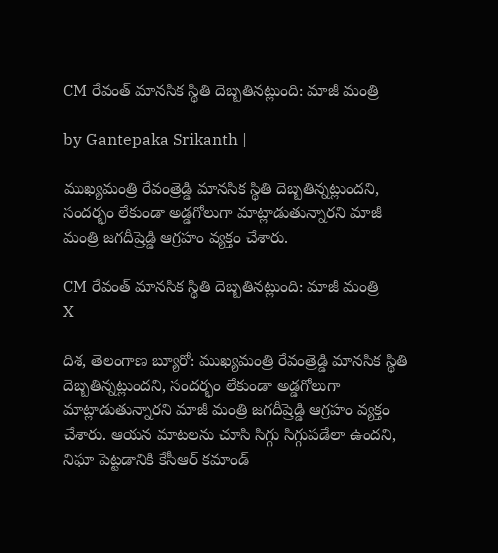CM రేవంత్ మానసిక స్థితి దెబ్బతినట్లుంది: మాజీ మంత్రి

by Gantepaka Srikanth |

ముఖ్యమంత్రి రేవంత్రెడ్డి మానసిక స్థితి దెబ్బతిన్నట్లుందని, సందర్భం లేకుండా అడ్డగోలుగా మాట్లాడుతున్నారని మాజీ మంత్రి జగదీష్రెడ్డి ఆగ్రహం వ్యక్తం చేశారు.

CM రేవంత్ మానసిక స్థితి దెబ్బతినట్లుంది: మాజీ మంత్రి
X

దిశ, తెలంగాణ బ్యూరో: ముఖ్యమంత్రి రేవంత్రెడ్డి మానసిక స్థితి దెబ్బతిన్నట్లుందని, సందర్భం లేకుండా అడ్డగోలుగా మాట్లాడుతున్నారని మాజీ మంత్రి జగదీష్రెడ్డి ఆగ్రహం వ్యక్తం చేశారు. ఆయన మాటలను చూసి సిగ్గు సిగ్గుపడేలా ఉందని, నిఘా పెట్టడానికి కేసీఆర్ కమాండ్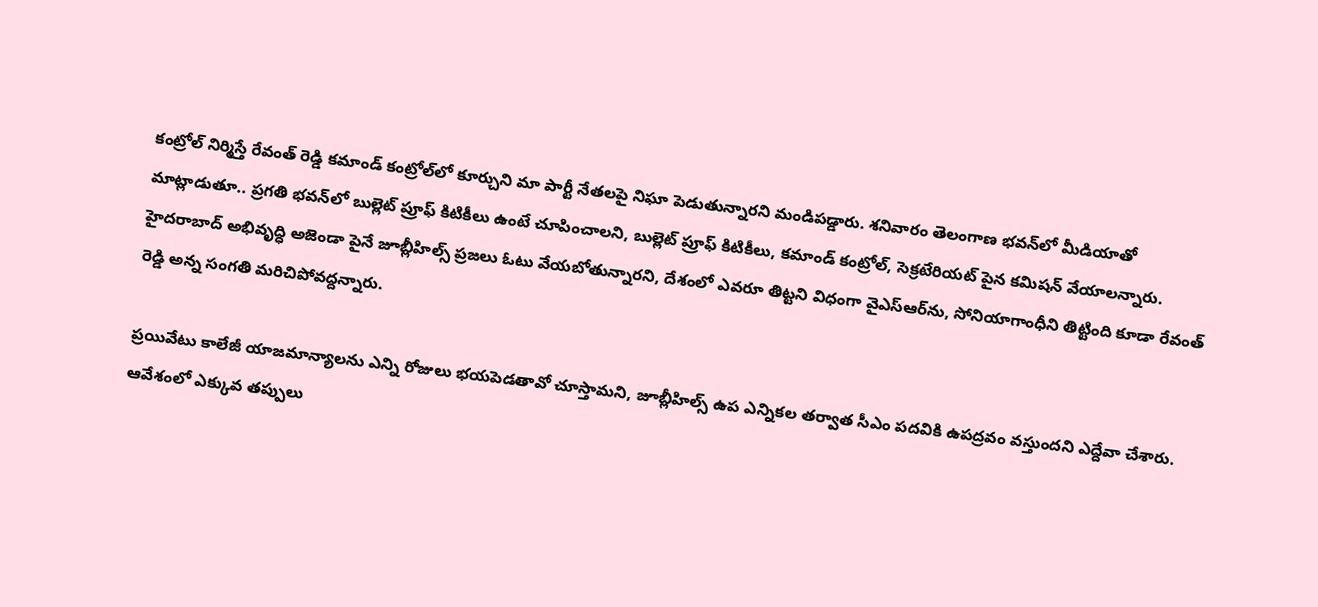కంట్రోల్ నిర్మిస్తే రేవంత్ రెడ్డి కమాండ్ కంట్రోల్‌లో కూర్చుని మా పార్టీ నేతలపై నిఘా పెడుతున్నారని మండిపడ్డారు. శనివారం తెలంగాణ భవన్‌లో మీడియాతో మాట్లాడుతూ.. ప్రగతి భవన్‌లో బుల్లెట్ ప్రూఫ్ కిటికీలు ఉంటే చూపించాలని, బుల్లెట్ ప్రూఫ్ కిటికీలు, కమాండ్ కంట్రోల్, సెక్రటేరియట్ పైన కమిషన్ వేయాలన్నారు. హైదరాబాద్ అభివృద్ధి అజెండా పైనే జూబ్లీహిల్స్ ప్రజలు ఓటు వేయబోతున్నారని, దేశంలో ఎవరూ తిట్టని విధంగా వైఎస్ఆర్‌ను, సోనియాగాంధీని తిట్టింది కూడా రేవంత్ రెడ్డి అన్న సంగతి మరిచిపోవద్దన్నారు.

ప్రయివేటు కాలేజీ యాజమాన్యాలను ఎన్ని రోజులు భయపెడతావో చూస్తామని, జూబ్లీహిల్స్ ఉప ఎన్నికల తర్వాత సీఎం పదవికి ఉపద్రవం వస్తుందని ఎద్దేవా చేశారు. ఆవేశంలో ఎక్కువ తప్పులు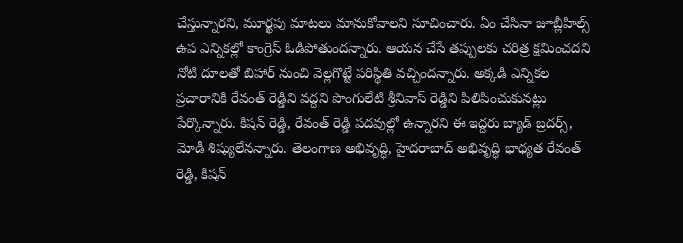చేస్తున్నారని, మూర్ఖపు మాటలు మానుకోవాలని సూచించారు. ఏం చేసినా జూబ్లీహిల్స్ ఉప ఎన్నికల్లో కాంగ్రెస్ ఓడిపోతుందన్నారు. ఆయన చేసే తప్పులకు చరిత్ర క్షమించదని నోటి దూలతో బిహార్ నుంచి వెల్లగొట్టే పరిస్థితి వచ్చిందన్నారు. అక్కడి ఎన్నికల ప్రచారానికి రేవంత్ రెడ్డిని వద్దని పొంగులేటి శ్రీనివాస్ రెడ్డిని పిలిపించుకునట్లు పేర్కొన్నారు. కిషన్ రెడ్డి, రేవంత్ రెడ్డి పదవుల్లో ఉన్నారని ఈ ఇద్దరు బ్యాడ్ బ్రదర్స్, మోడీ శిష్యులేనన్నారు. తెలంగాణ అభివృద్ధి, హైదరాబాద్ అభివృద్ధి భాధ్యత రేవంత్ రెడ్డి, కిషన్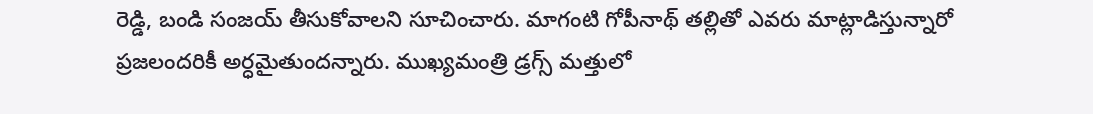రెడ్డి, బండి సంజయ్ తీసుకోవాలని సూచించారు. మాగంటి గోపీనాథ్ తల్లితో ఎవరు మాట్లాడిస్తున్నారో ప్రజలందరికీ అర్ధమైతుందన్నారు. ముఖ్యమంత్రి డ్రగ్స్ మత్తులో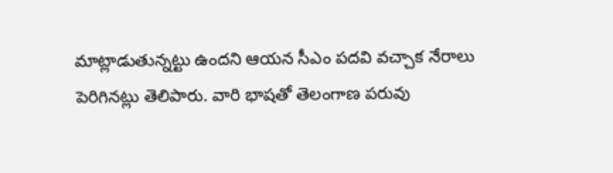మాట్లాడుతున్నట్టు ఉందని ఆయన సీఎం పదవి వచ్చాక నేరాలు పెరిగినట్లు తెలిపారు. వారి భాషతో తెలంగాణ పరువు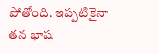పోతోంది. ఇప్పటికైనా తన భాష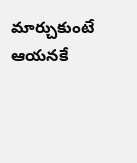మార్చుకుంటే ఆయనకే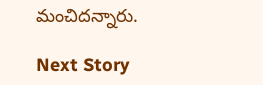మంచిదన్నారు.

Next Story